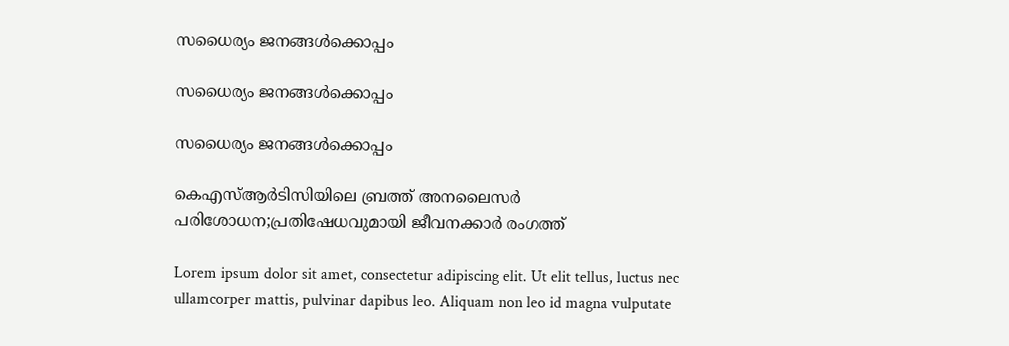സധൈര്യം ജനങ്ങൾക്കൊപ്പം

സധൈര്യം ജനങ്ങൾക്കൊപ്പം

സധൈര്യം ജനങ്ങൾക്കൊപ്പം

കെഎസ്ആര്‍ടിസിയിലെ ബ്രത്ത് അനലൈസര്‍ പരിശോധന;പ്രതിഷേധവുമായി ജീവനക്കാര്‍ രംഗത്ത്

Lorem ipsum dolor sit amet, consectetur adipiscing elit. Ut elit tellus, luctus nec ullamcorper mattis, pulvinar dapibus leo. Aliquam non leo id magna vulputate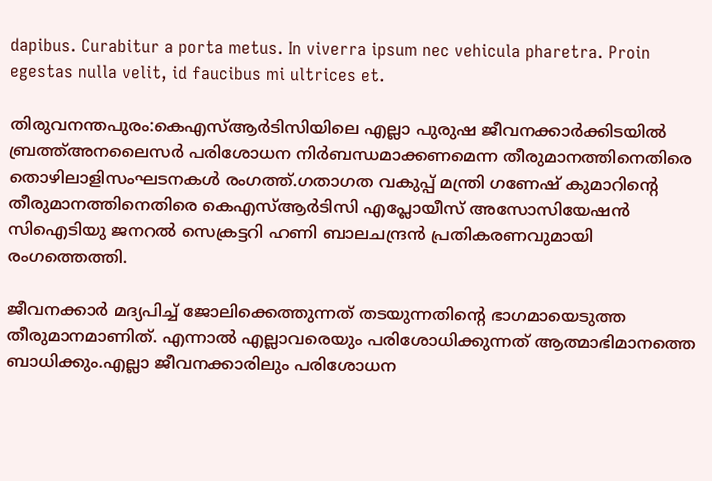dapibus. Curabitur a porta metus. In viverra ipsum nec vehicula pharetra. Proin egestas nulla velit, id faucibus mi ultrices et.

തിരുവനന്തപുരം:കെഎസ്ആര്‍ടിസിയിലെ എല്ലാ പുരുഷ ജീവനക്കാര്‍ക്കിടയില്‍ ബ്രത്ത്അനലൈസര്‍ പരിശോധന നിര്‍ബന്ധമാക്കണമെന്ന തീരുമാനത്തിനെതിരെ തൊഴിലാളിസംഘടനകള്‍ രംഗത്ത്.ഗതാഗത വകുപ്പ് മന്ത്രി ഗണേഷ് കുമാറിന്റെ തീരുമാനത്തിനെതിരെ കെഎസ്ആര്‍ടിസി എപ്ലോയീസ് അസോസിയേഷന്‍ സിഐടിയു ജനറല്‍ സെക്രട്ടറി ഹണി ബാലചന്ദ്രന്‍ പ്രതികരണവുമായി രംഗത്തെത്തി.

ജീവനക്കാര്‍ മദ്യപിച്ച് ജോലിക്കെത്തുന്നത് തടയുന്നതിന്റെ ഭാഗമായെടുത്ത തീരുമാനമാണിത്. എന്നാല്‍ എല്ലാവരെയും പരിശോധിക്കുന്നത് ആത്മാഭിമാനത്തെ ബാധിക്കും.എല്ലാ ജീവനക്കാരിലും പരിശോധന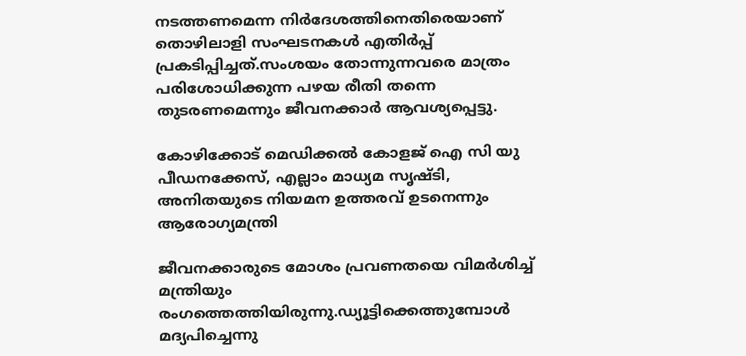നടത്തണമെന്ന നിര്‍ദേശത്തിനെതിരെയാണ് തൊഴിലാളി സംഘടനകള്‍ എതിര്‍പ്പ് പ്രകടിപ്പിച്ചത്.സംശയം തോന്നുന്നവരെ മാത്രം പരിശോധിക്കുന്ന പഴയ രീതി തന്നെ തുടരണമെന്നും ജീവനക്കാര്‍ ആവശ്യപ്പെട്ടു.

കോഴിക്കോട് മെഡിക്കല്‍ കോളജ് ഐ സി യു പീഡനക്കേസ്, എല്ലാം മാധ്യമ സൃഷ്ടി, അനിതയുടെ നിയമന ഉത്തരവ് ഉടനെന്നും ആരോഗ്യമന്ത്രി

ജീവനക്കാരുടെ മോശം പ്രവണതയെ വിമര്‍ശിച്ച് മന്ത്രിയും രംഗത്തെത്തിയിരുന്നു.ഡ്യൂട്ടിക്കെത്തുമ്പോള്‍ മദ്യപിച്ചെന്നു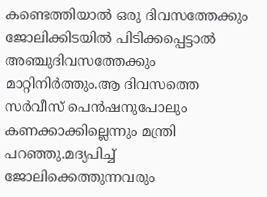കണ്ടെത്തിയാല്‍ ഒരു ദിവസത്തേക്കും ജോലിക്കിടയില്‍ പിടിക്കപ്പെട്ടാല്‍ അഞ്ചുദിവസത്തേക്കും മാറ്റിനിര്‍ത്തും.ആ ദിവസത്തെ സര്‍വീസ് പെന്‍ഷനുപോലും കണക്കാക്കില്ലെന്നും മന്ത്രി പറഞ്ഞു.മദ്യപിച്ച് ജോലിക്കെത്തുന്നവരും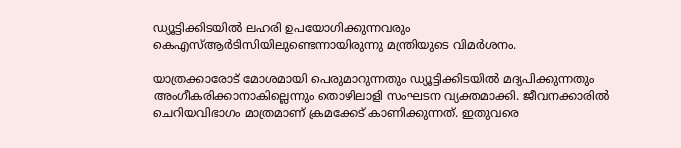ഡ്യൂട്ടിക്കിടയില്‍ ലഹരി ഉപയോഗിക്കുന്നവരും കെഎസ്ആര്‍ടിസിയിലുണ്ടെന്നായിരുന്നു മന്ത്രിയുടെ വിമര്‍ശനം.

യാത്രക്കാരോട് മോശമായി പെരുമാറുന്നതും ഡ്യൂട്ടിക്കിടയില്‍ മദ്യപിക്കുന്നതും അംഗീകരിക്കാനാകില്ലെന്നും തൊഴിലാളി സംഘടന വ്യക്തമാക്കി. ജീവനക്കാരില്‍ ചെറിയവിഭാഗം മാത്രമാണ് ക്രമക്കേട് കാണിക്കുന്നത്. ഇതുവരെ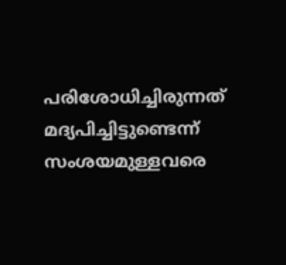പരിശോധിച്ചിരുന്നത് മദ്യപിച്ചിട്ടുണ്ടെന്ന് സംശയമുള്ളവരെ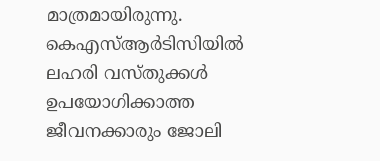മാത്രമായിരുന്നു. കെഎസ്ആര്‍ടിസിയില്‍ ലഹരി വസ്തുക്കള്‍ ഉപയോഗിക്കാത്ത ജീവനക്കാരും ജോലി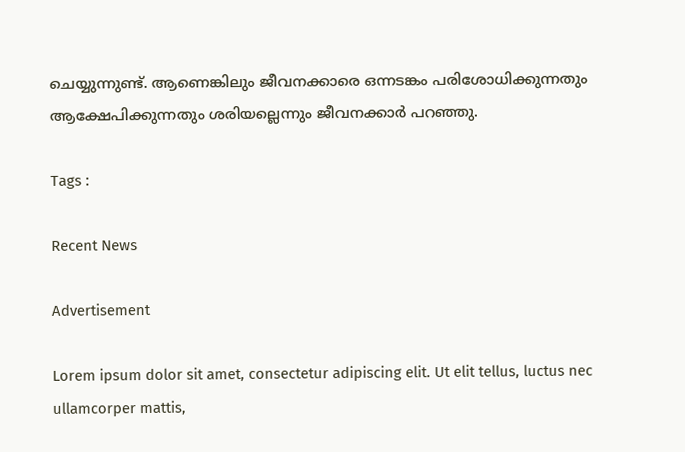ചെയ്യുന്നുണ്ട്. ആണെങ്കിലും ജീവനക്കാരെ ഒന്നടങ്കം പരിശോധിക്കുന്നതും ആക്ഷേപിക്കുന്നതും ശരിയല്ലെന്നും ജീവനക്കാര്‍ പറഞ്ഞു.

Tags :

Recent News

Advertisement

Lorem ipsum dolor sit amet, consectetur adipiscing elit. Ut elit tellus, luctus nec ullamcorper mattis,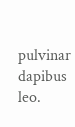pulvinar dapibus leo.